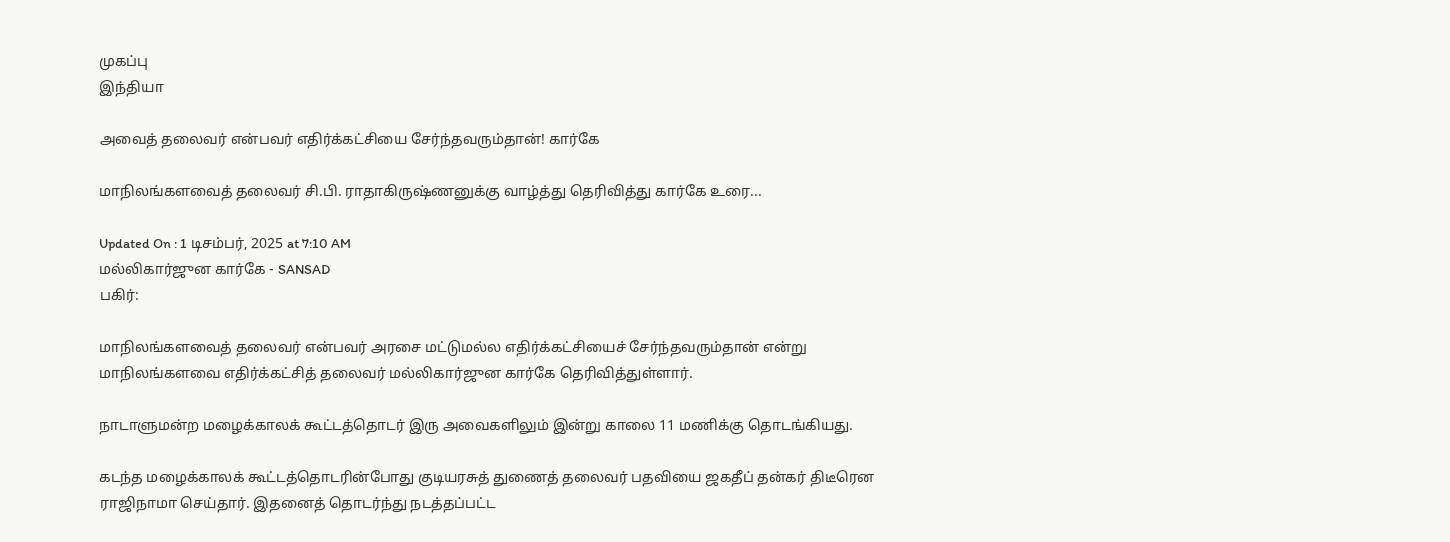முகப்பு
இந்தியா

அவைத் தலைவர் என்பவர் எதிர்க்கட்சியை சேர்ந்தவரும்தான்! கார்கே

மாநிலங்களவைத் தலைவர் சி.பி. ராதாகிருஷ்ணனுக்கு வாழ்த்து தெரிவித்து கார்கே உரை...

Updated On : 1 டிசம்பர், 2025 at 7:10 AM
மல்லிகார்ஜுன கார்கே - SANSAD
பகிர்:

மாநிலங்களவைத் தலைவர் என்பவர் அரசை மட்டுமல்ல எதிர்க்கட்சியைச் சேர்ந்தவரும்தான் என்று மாநிலங்களவை எதிர்க்கட்சித் தலைவர் மல்லிகார்ஜுன கார்கே தெரிவித்துள்ளார்.

நாடாளுமன்ற மழைக்காலக் கூட்டத்தொடர் இரு அவைகளிலும் இன்று காலை 11 மணிக்கு தொடங்கியது.

கடந்த மழைக்காலக் கூட்டத்தொடரின்போது குடியரசுத் துணைத் தலைவர் பதவியை ஜகதீப் தன்கர் திடீரென ராஜிநாமா செய்தார். இதனைத் தொடர்ந்து நடத்தப்பட்ட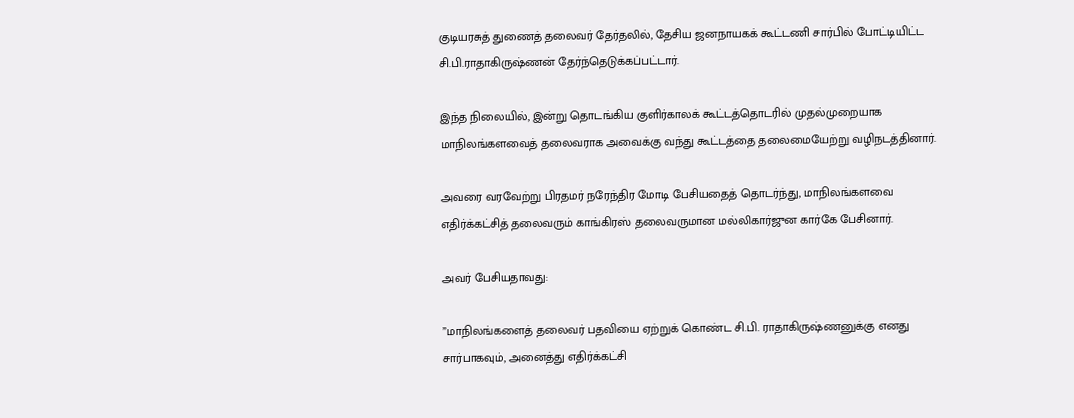குடியரசுத் துணைத் தலைவர் தேர்தலில், தேசிய ஜனநாயகக் கூட்டணி சார்பில் போட்டியிட்ட சி.பி.ராதாகிருஷ்ணன் தேர்ந்தெடுக்கப்பட்டார்.

இந்த நிலையில், இன்று தொடங்கிய குளிர்காலக் கூட்டத்தொடரில் முதல்முறையாக மாநிலங்களவைத் தலைவராக அவைக்கு வந்து கூட்டத்தை தலைமையேற்று வழிநடத்தினார்.

அவரை வரவேற்று பிரதமர் நரேந்திர மோடி பேசியதைத் தொடர்ந்து, மாநிலங்களவை எதிர்க்கட்சித் தலைவரும் காங்கிரஸ் தலைவருமான மல்லிகார்ஜுன கார்கே பேசினார்.

அவர் பேசியதாவது:

”மாநிலங்களைத் தலைவர் பதவியை ஏற்றுக் கொண்ட சி.பி. ராதாகிருஷ்ணனுக்கு எனது சார்பாகவும், அனைத்து எதிர்க்கட்சி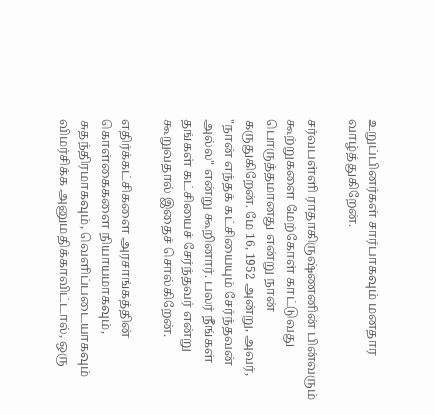உறுப்பினர்கள் சார்பாகவும் மனதார வாழ்த்துகிறேன்.

சர்வபள்ளி ராதாகிருஷ்ணனின் பின்வரும் கூற்றுகளை மேற்கோள் காட்டுவது பொருத்தமானது என்று நான் கருதுகிறேன். மே 16, 1952 அன்று, அவர், "நான் எந்தக் கட்சியையும் சேர்ந்தவன் அல்ல" என்று கூறினார். பலர் நீங்கள் தங்கள் கட்சியைச் சேர்ந்தவர் என்று கூறுவதால் இதைச் சொல்கிறேன்.

எதிர்க்கட்சிகளை அரசாங்கத்தின் கொள்கைகளை நியாயமாகவும், சுதந்திரமாகவும், வெளிப்படையாகவும் விமர்சிக்க அனுமதிக்காவிட்டால், ஒரு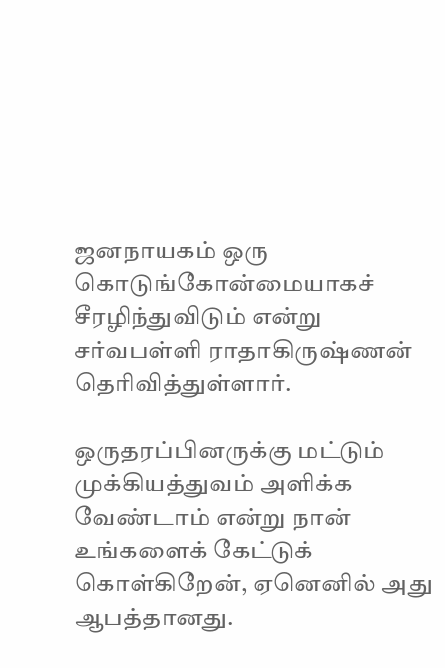ஜனநாயகம் ஒரு கொடுங்கோன்மையாகச் சீரழிந்துவிடும் என்று சர்வபள்ளி ராதாகிருஷ்ணன் தெரிவித்துள்ளார்.

ஒருதரப்பினருக்கு மட்டும் முக்கியத்துவம் அளிக்க வேண்டாம் என்று நான் உங்களைக் கேட்டுக் கொள்கிறேன், ஏனெனில் அது ஆபத்தானது.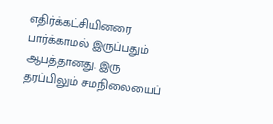எதிர்க்கட்சியினரை பார்க்காமல் இருப்பதும் ஆபத்தானது. இரு தரப்பிலும் சமநிலையைப்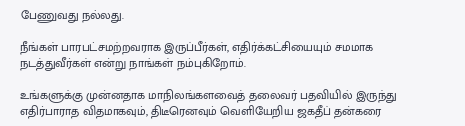பேணுவது நல்லது.

நீங்கள் பாரபட்சமற்றவராக இருப்பீர்கள், எதிர்க்கட்சியையும் சமமாக நடத்துவீர்கள் என்று நாங்கள் நம்புகிறோம்.

உங்களுக்கு முன்னதாக மாநிலங்களவைத் தலைவர் பதவியில் இருந்து எதிர்பாராத விதமாகவும், திடீரெனவும் வெளியேறிய ஜகதீப் தன்கரை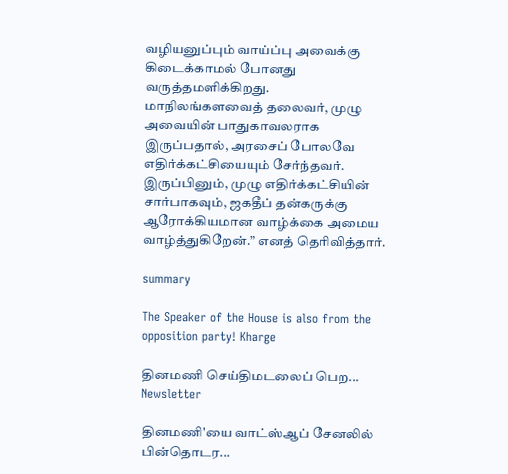வழியனுப்பும் வாய்ப்பு அவைக்கு கிடைக்காமல் போனது வருத்தமளிக்கிறது. மாநிலங்களவைத் தலைவர், முழு அவையின் பாதுகாவலராக இருப்பதால், அரசைப் போலவே எதிர்க்கட்சியையும் சேர்ந்தவர். இருப்பினும், முழு எதிர்க்கட்சியின் சார்பாகவும், ஜகதீப் தன்கருக்கு ஆரோக்கியமான வாழ்க்கை அமைய வாழ்த்துகிறேன்.” எனத் தெரிவித்தார்.

summary

The Speaker of the House is also from the opposition party! Kharge

தினமணி செய்திமடலைப் பெற... Newsletter

தினமணி'யை வாட்ஸ்ஆப் சேனலில் பின்தொடர...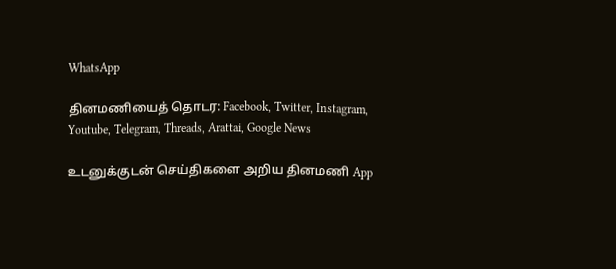WhatsApp

தினமணியைத் தொடர: Facebook, Twitter, Instagram, Youtube, Telegram, Threads, Arattai, Google News

உடனுக்குடன் செய்திகளை அறிய தினமணி App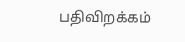பதிவிறக்கம்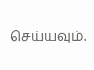செய்யவும்.